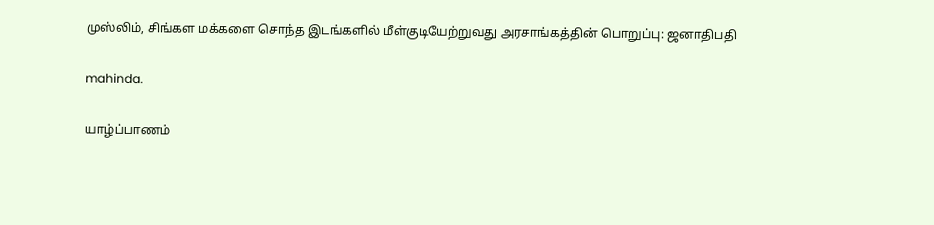முஸ்லிம், சிங்கள மக்களை சொந்த இடங்களில் மீள்குடியேற்றுவது அரசாங்கத்தின் பொறுப்பு: ஜனாதிபதி

mahinda.

யாழ்ப்பாணம்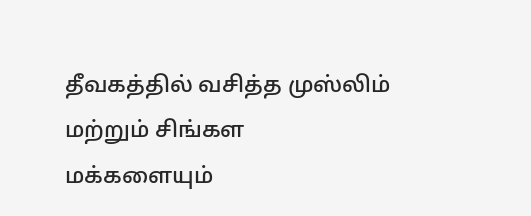தீவகத்தில் வசித்த முஸ்லிம் மற்றும் சிங்கள மக்களையும்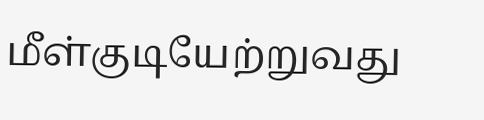மீள்குடியேற்றுவது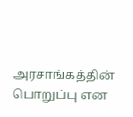அரசாங்கத்தின் பொறுப்பு என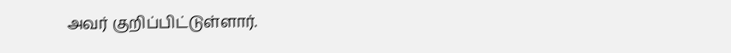அவர் குறிப்பிட்டுள்ளார்.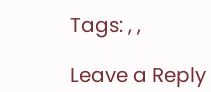Tags: , ,

Leave a Reply